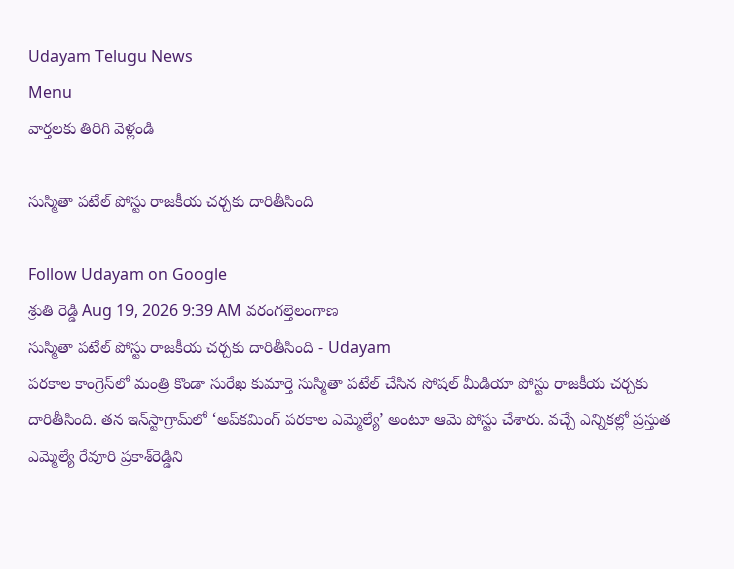Udayam Telugu News
Menu
వార్తలకు తిరిగి వెళ్లండి

సుస్మితా పటేల్‌ పోస్టు రాజకీయ చర్చకు దారితీసింది

Follow Udayam on Google
శ్రుతి రెడ్డి Aug 19, 2026 9:39 AM వరంగల్తెలంగాణ
సుస్మితా పటేల్‌ పోస్టు రాజకీయ చర్చకు దారితీసింది - Udayam
పరకాల కాంగ్రెస్‌లో మంత్రి కొండా సురేఖ కుమార్తె సుస్మితా పటేల్‌ చేసిన సోషల్‌ మీడియా పోస్టు రాజకీయ చర్చకు దారితీసింది. తన ఇన్‌స్టాగ్రామ్‌లో ‘అప్‌కమింగ్‌ పరకాల ఎమ్మెల్యే’ అంటూ ఆమె పోస్టు చేశారు. వచ్చే ఎన్నికల్లో ప్రస్తుత ఎమ్మెల్యే రేవూరి ప్రకాశ్‌రెడ్డిని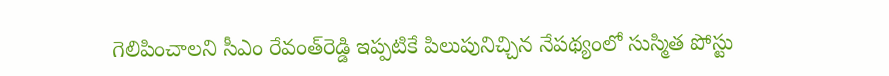గెలిపించాలని సీఎం రేవంత్‌రెడ్డి ఇప్పటికే పిలుపునిచ్చిన నేపథ్యంలో సుస్మిత పోస్టు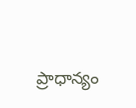ప్రాధాన్యం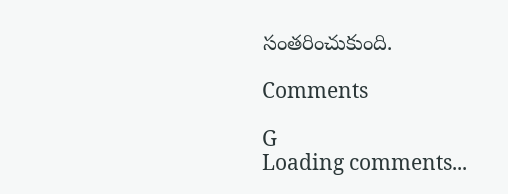సంతరించుకుంది.

Comments

G
Loading comments...